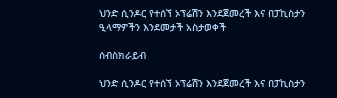ህንድ ሲንዶር የተሰኘ ኦፕሬሽን እንደጀመረች እና በፓኪስታን ዒላማዎችን እንደመታች አስታወቀች

ሰብስክራይብ

ህንድ ሲንዶር የተሰኘ ኦፕሬሽን እንደጀመረች እና በፓኪስታን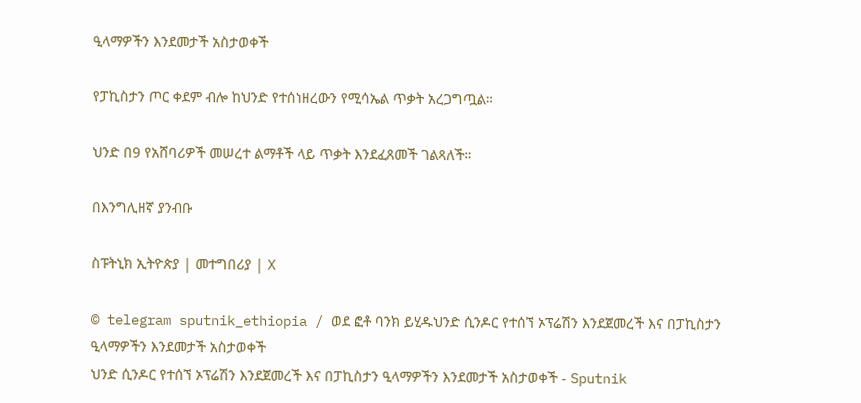ዒላማዎችን እንደመታች አስታወቀች

የፓኪስታን ጦር ቀደም ብሎ ከህንድ የተሰነዘረውን የሚሳኤል ጥቃት አረጋግጧል።

ህንድ በ9 የአሸባሪዎች መሠረተ ልማቶች ላይ ጥቃት እንደፈጸመች ገልጻለች።

በእንግሊዘኛ ያንብቡ

ስፑትኒክ ኢትዮጵያ | መተግበሪያ | X

© telegram sputnik_ethiopia / ወደ ፎቶ ባንክ ይሂዱህንድ ሲንዶር የተሰኘ ኦፕሬሽን እንደጀመረች እና በፓኪስታን ዒላማዎችን እንደመታች አስታወቀች
ህንድ ሲንዶር የተሰኘ ኦፕሬሽን እንደጀመረች እና በፓኪስታን ዒላማዎችን እንደመታች አስታወቀች - Sputnik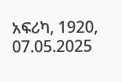አፍሪካ, 1920, 07.05.2025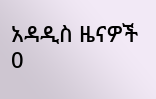አዳዲስ ዜናዎች
0